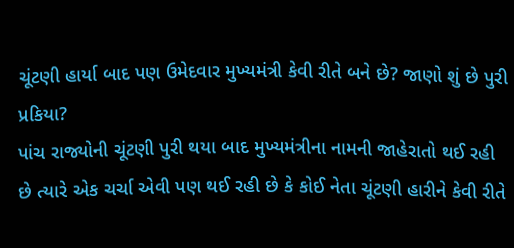ચૂંટણી હાર્યા બાદ પણ ઉમેદવાર મુખ્યમંત્રી કેવી રીતે બને છે? જાણો શું છે પુરી પ્રકિયા?
પાંચ રાજ્યોની ચૂંટણી પુરી થયા બાદ મુખ્યમંત્રીના નામની જાહેરાતો થઈ રહી છે ત્યારે એક ચર્ચા એવી પણ થઈ રહી છે કે કોઈ નેતા ચૂંટણી હારીને કેવી રીતે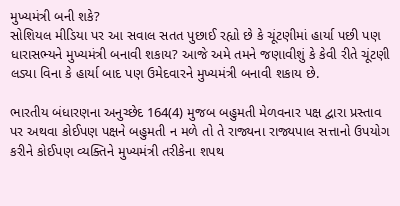મુખ્યમંત્રી બની શકે?
સોશિયલ મીડિયા પર આ સવાલ સતત પુછાઈ રહ્યો છે કે ચૂંટણીમાં હાર્યા પછી પણ ધારાસભ્યને મુખ્યમંત્રી બનાવી શકાય? આજે અમે તમને જણાવીશું કે કેવી રીતે ચૂંટણી લડ્યા વિના કે હાર્યા બાદ પણ ઉમેદવારને મુખ્યમંત્રી બનાવી શકાય છે.

ભારતીય બંધારણના અનુચ્છેદ 164(4) મુજબ બહુમતી મેળવનાર પક્ષ દ્વારા પ્રસ્તાવ પર અથવા કોઈપણ પક્ષને બહુમતી ન મળે તો તે રાજ્યના રાજ્યપાલ સત્તાનો ઉપયોગ કરીને કોઈપણ વ્યક્તિને મુખ્યમંત્રી તરીકેના શપથ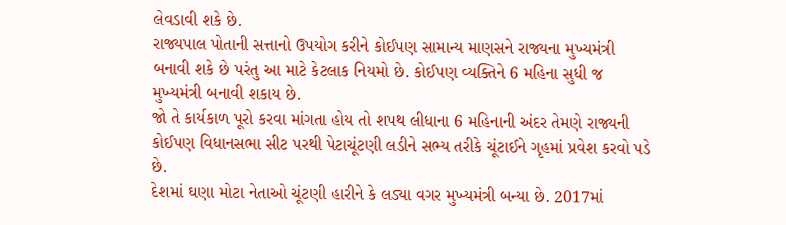લેવડાવી શકે છે.
રાજ્યપાલ પોતાની સત્તાનો ઉપયોગ કરીને કોઈપણ સામાન્ય માણસને રાજ્યના મુખ્યમંત્રી બનાવી શકે છે પરંતુ આ માટે કેટલાક નિયમો છે. કોઈપણ વ્યક્તિને 6 મહિના સુધી જ મુખ્યમંત્રી બનાવી શકાય છે.
જો તે કાર્યકાળ પૂરો કરવા માંગતા હોય તો શપથ લીધાના 6 મહિનાની અંદર તેમણે રાજ્યની કોઈપણ વિધાનસભા સીટ પરથી પેટાચૂંટણી લડીને સભ્ય તરીકે ચૂંટાઈને ગૃહમાં પ્રવેશ કરવો પડે છે.
દેશમાં ઘણા મોટા નેતાઓ ચૂંટણી હારીને કે લડ્યા વગર મુખ્યમંત્રી બન્યા છે. 2017માં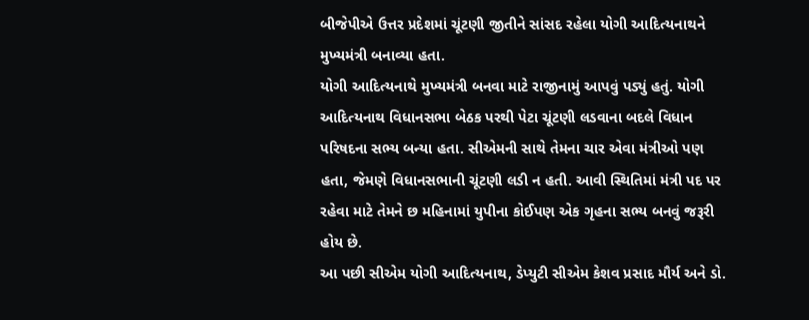બીજેપીએ ઉત્તર પ્રદેશમાં ચૂંટણી જીતીને સાંસદ રહેલા યોગી આદિત્યનાથને મુખ્યમંત્રી બનાવ્યા હતા.
યોગી આદિત્યનાથે મુખ્યમંત્રી બનવા માટે રાજીનામું આપવું પડ્યું હતું. યોગી આદિત્યનાથ વિધાનસભા બેઠક પરથી પેટા ચૂંટણી લડવાના બદલે વિધાન પરિષદના સભ્ય બન્યા હતા. સીએમની સાથે તેમના ચાર એવા મંત્રીઓ પણ હતા, જેમણે વિધાનસભાની ચૂંટણી લડી ન હતી. આવી સ્થિતિમાં મંત્રી પદ પર રહેવા માટે તેમને છ મહિનામાં યુપીના કોઈપણ એક ગૃહના સભ્ય બનવું જરૂરી હોય છે.
આ પછી સીએમ યોગી આદિત્યનાથ, ડેપ્યુટી સીએમ કેશવ પ્રસાદ મૌર્ય અને ડો.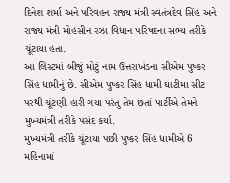દિનેશ શર્મા અને પરિવહન રાજ્ય મંત્રી સ્વતંત્રદેવ સિંહ અને રાજ્ય મંત્રી મોહસીન રઝા વિધાન પરિષદના સભ્ય તરીકે ચૂંટાયા હતા.
આ લિસ્ટમાં બીજું મોટું નામ ઉત્તરાખંડના સીએમ પુષ્કર સિંહ ધામીનું છે. સીએમ પુષ્કર સિંહ ધામી ઘાટીમા સીટ પરથી ચૂંટણી હારી ગયા પરંતુ તેમ છતાં પાર્ટીએ તેમને મુખ્યમંત્રી તરીકે પસંદ કર્યા.
મુખ્યમંત્રી તરીકે ચૂંટાયા પછી પુષ્કર સિંહ ધામીએ 6 મહિનામાં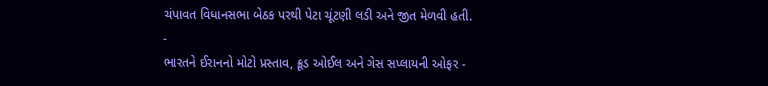ચંપાવત વિધાનસભા બેઠક પરથી પેટા ચૂંટણી લડી અને જીત મેળવી હતી.
-
ભારતને ઈરાનનો મોટો પ્રસ્તાવ, ક્રૂડ ઓઈલ અને ગેસ સપ્લાયની ઓફર -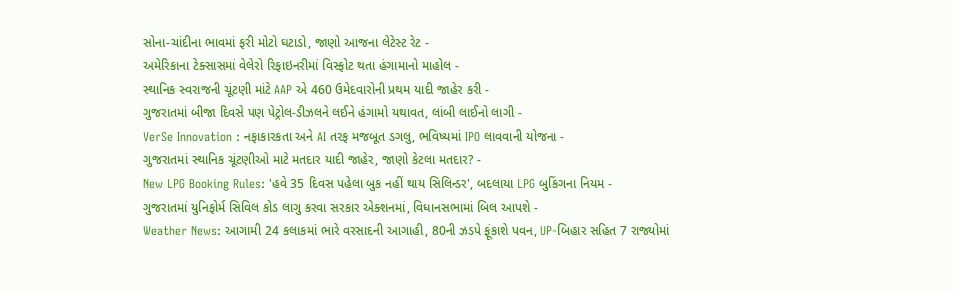સોના-ચાંદીના ભાવમાં ફરી મોટો ઘટાડો, જાણો આજના લેટેસ્ટ રેટ -
અમેરિકાના ટેક્સાસમાં વેલેરો રિફાઇનરીમાં વિસ્ફોટ થતા હંગામાનો માહોલ -
સ્થાનિક સ્વરાજની ચૂંટણી માંટે AAP એ 460 ઉમેદવારોની પ્રથમ યાદી જાહેર કરી -
ગુજરાતમાં બીજા દિવસે પણ પેટ્રોલ-ડીઝલને લઈને હંગામો યથાવત, લાંબી લાઈનો લાગી -
VerSe Innovation : નફાકારકતા અને AI તરફ મજબૂત ડગલુ, ભવિષ્યમાં IPO લાવવાની યોજના -
ગુજરાતમાં સ્થાનિક ચૂંટણીઓ માટે મતદાર યાદી જાહેર, જાણો કેટલા મતદાર? -
New LPG Booking Rules: 'હવે 35 દિવસ પહેલા બુક નહીં થાય સિલિન્ડર', બદલાયા LPG બુકિંગના નિયમ -
ગુજરાતમાં યુનિફોર્મ સિવિલ કોડ લાગુ કરવા સરકાર એક્શનમાં, વિધાનસભામાં બિલ આપશે -
Weather News: આગામી 24 કલાકમાં ભારે વરસાદની આગાહી, 80ની ઝડપે ફૂંકાશે પવન, UP-બિહાર સહિત 7 રાજ્યોમાં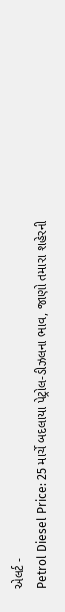એલર્ટ -
Petrol Diesel Price: 25 માર્ચે બદલાયા પેટ્રોલ-ડીઝલના ભાવ, જાણો તમારા શહેરની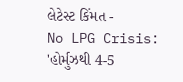લેટેસ્ટ કિંમત -
No LPG Crisis: 'હોર્મુઝથી 4-5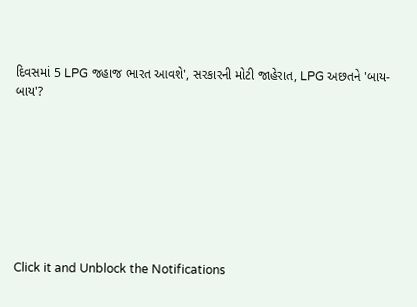દિવસમાં 5 LPG જહાજ ભારત આવશે', સરકારની મોટી જાહેરાત, LPG અછતને 'બાય-બાય'?








Click it and Unblock the Notifications